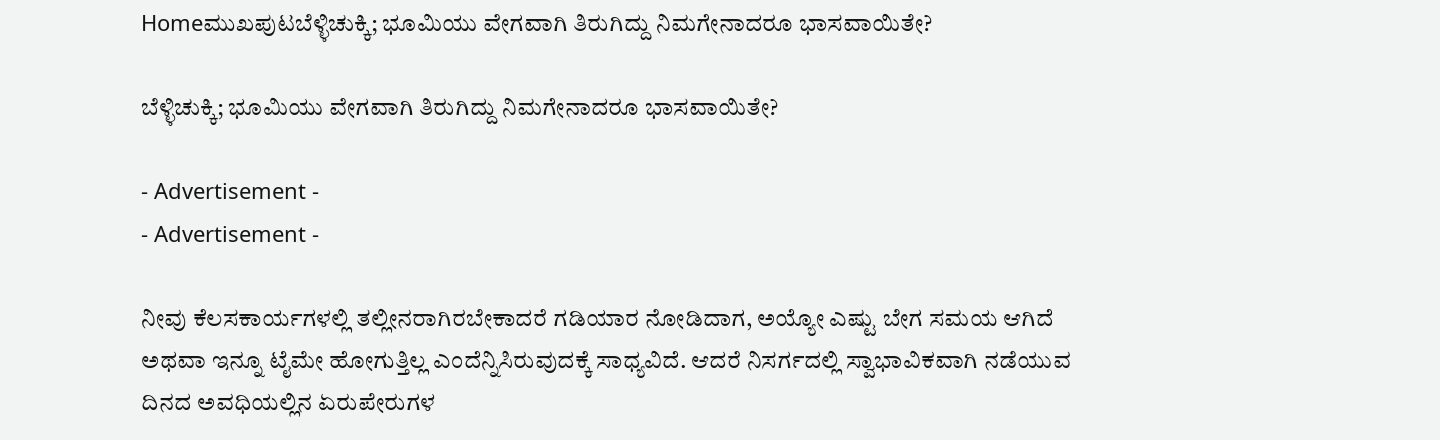Homeಮುಖಪುಟಬೆಳ್ಳಿಚುಕ್ಕಿ; ಭೂಮಿಯು ವೇಗವಾಗಿ ತಿರುಗಿದ್ದು ನಿಮಗೇನಾದರೂ ಭಾಸವಾಯಿತೇ?

ಬೆಳ್ಳಿಚುಕ್ಕಿ; ಭೂಮಿಯು ವೇಗವಾಗಿ ತಿರುಗಿದ್ದು ನಿಮಗೇನಾದರೂ ಭಾಸವಾಯಿತೇ?

- Advertisement -
- Advertisement -

ನೀವು ಕೆಲಸಕಾರ್ಯಗಳಲ್ಲಿ ತಲ್ಲೀನರಾಗಿರಬೇಕಾದರೆ ಗಡಿಯಾರ ನೋಡಿದಾಗ, ಅಯ್ಯೋ ಎಷ್ಟು ಬೇಗ ಸಮಯ ಆಗಿದೆ ಅಥವಾ ಇನ್ನೂ ಟೈಮೇ ಹೋಗುತ್ತಿಲ್ಲ ಎಂದೆನ್ನಿಸಿರುವುದಕ್ಕೆ ಸಾಧ್ಯವಿದೆ. ಆದರೆ ನಿಸರ್ಗದಲ್ಲಿ ಸ್ವಾಭಾವಿಕವಾಗಿ ನಡೆಯುವ ದಿನದ ಅವಧಿಯಲ್ಲಿನ ಏರುಪೇರುಗಳ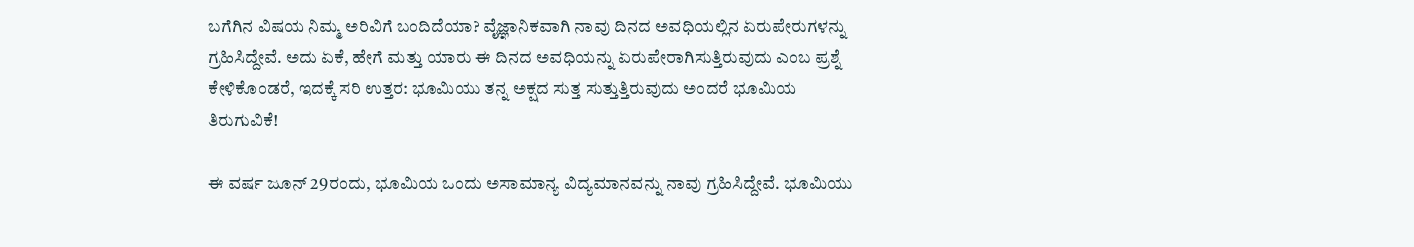ಬಗೆಗಿನ ವಿಷಯ ನಿಮ್ಮ ಅರಿವಿಗೆ ಬಂದಿದೆಯಾ? ವೈಜ್ಞಾನಿಕವಾಗಿ ನಾವು ದಿನದ ಅವಧಿಯಲ್ಲಿನ ಏರುಪೇರುಗಳನ್ನು ಗ್ರಹಿಸಿದ್ದೇವೆ. ಅದು ಏಕೆ, ಹೇಗೆ ಮತ್ತು ಯಾರು ಈ ದಿನದ ಅವಧಿಯನ್ನು ಏರುಪೇರಾಗಿಸುತ್ತಿರುವುದು ಎಂಬ ಪ್ರಶ್ನೆ ಕೇಳಿಕೊಂಡರೆ, ಇದಕ್ಕೆ ಸರಿ ಉತ್ತರ: ಭೂಮಿಯು ತನ್ನ ಅಕ್ಷದ ಸುತ್ತ ಸುತ್ತುತ್ತಿರುವುದು ಅಂದರೆ ಭೂಮಿಯ ತಿರುಗುವಿಕೆ!

ಈ ವರ್ಷ ಜೂನ್ 29ರಂದು, ಭೂಮಿಯ ಒಂದು ಅಸಾಮಾನ್ಯ ವಿದ್ಯಮಾನವನ್ನು ನಾವು ಗ್ರಹಿಸಿದ್ದೇವೆ. ಭೂಮಿಯು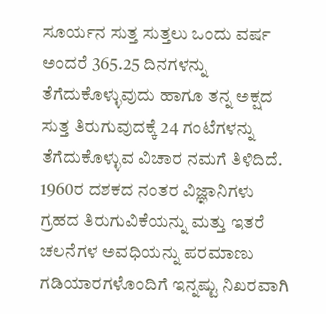ಸೂರ್ಯನ ಸುತ್ತ ಸುತ್ತಲು ಒಂದು ವರ್ಷ ಅಂದರೆ 365.25 ದಿನಗಳನ್ನು ತೆಗೆದುಕೊಳ್ಳುವುದು ಹಾಗೂ ತನ್ನ ಅಕ್ಷದ ಸುತ್ತ ತಿರುಗುವುದಕ್ಕೆ 24 ಗಂಟೆಗಳನ್ನು ತೆಗೆದುಕೊಳ್ಳುವ ವಿಚಾರ ನಮಗೆ ತಿಳಿದಿದೆ. 1960ರ ದಶಕದ ನಂತರ ವಿಜ್ಞಾನಿಗಳು ಗ್ರಹದ ತಿರುಗುವಿಕೆಯನ್ನು ಮತ್ತು ಇತರೆ ಚಲನೆಗಳ ಅವಧಿಯನ್ನು ಪರಮಾಣು ಗಡಿಯಾರಗಳೊಂದಿಗೆ ಇನ್ನಷ್ಟು ನಿಖರವಾಗಿ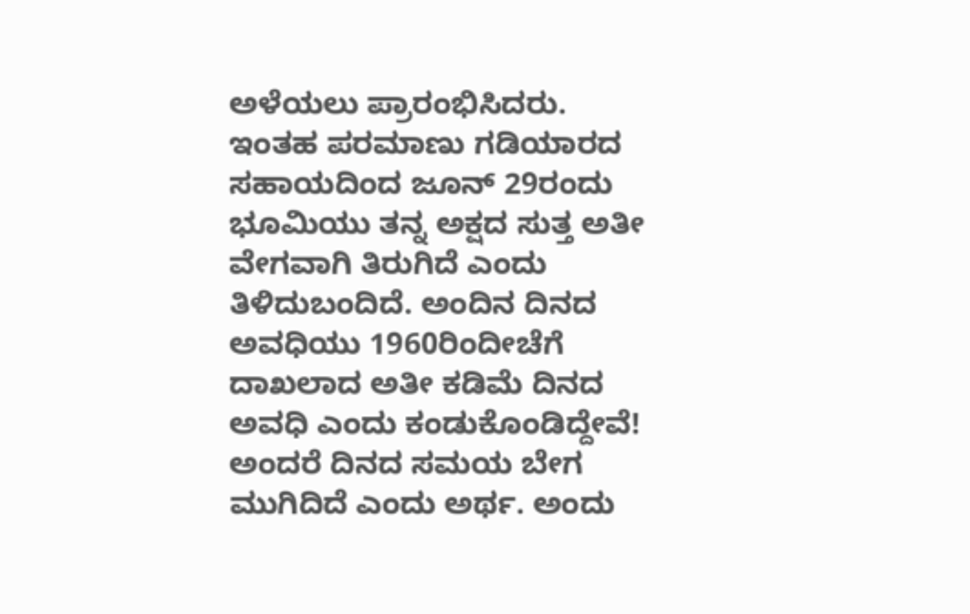ಅಳೆಯಲು ಪ್ರಾರಂಭಿಸಿದರು. ಇಂತಹ ಪರಮಾಣು ಗಡಿಯಾರದ ಸಹಾಯದಿಂದ ಜೂನ್ 29ರಂದು ಭೂಮಿಯು ತನ್ನ ಅಕ್ಷದ ಸುತ್ತ ಅತೀ ವೇಗವಾಗಿ ತಿರುಗಿದೆ ಎಂದು ತಿಳಿದುಬಂದಿದೆ. ಅಂದಿನ ದಿನದ ಅವಧಿಯು 1960ರಿಂದೀಚೆಗೆ ದಾಖಲಾದ ಅತೀ ಕಡಿಮೆ ದಿನದ ಅವಧಿ ಎಂದು ಕಂಡುಕೊಂಡಿದ್ದೇವೆ! ಅಂದರೆ ದಿನದ ಸಮಯ ಬೇಗ ಮುಗಿದಿದೆ ಎಂದು ಅರ್ಥ. ಅಂದು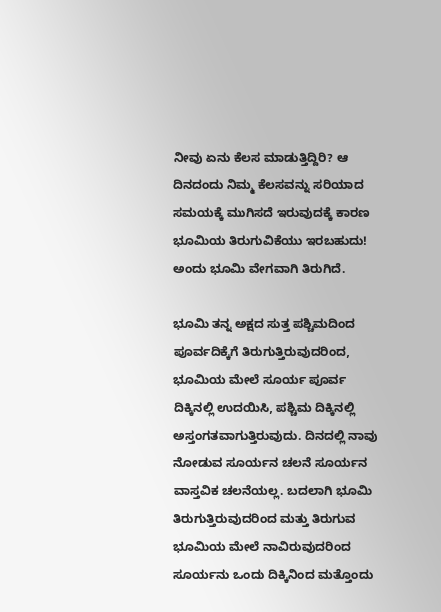ನೀವು ಏನು ಕೆಲಸ ಮಾಡುತ್ತಿದ್ದಿರಿ? ಆ ದಿನದಂದು ನಿಮ್ಮ ಕೆಲಸವನ್ನು ಸರಿಯಾದ ಸಮಯಕ್ಕೆ ಮುಗಿಸದೆ ಇರುವುದಕ್ಕೆ ಕಾರಣ ಭೂಮಿಯ ತಿರುಗುವಿಕೆಯು ಇರಬಹುದು! ಅಂದು ಭೂಮಿ ವೇಗವಾಗಿ ತಿರುಗಿದೆ.

ಭೂಮಿ ತನ್ನ ಅಕ್ಷದ ಸುತ್ತ ಪಶ್ಚಿಮದಿಂದ ಪೂರ್ವದಿಕ್ಕೆಗೆ ತಿರುಗುತ್ತಿರುವುದರಿಂದ, ಭೂಮಿಯ ಮೇಲೆ ಸೂರ್ಯ ಪೂರ್ವ ದಿಕ್ಕಿನಲ್ಲಿ ಉದಯಿಸಿ, ಪಶ್ಚಿಮ ದಿಕ್ಕಿನಲ್ಲಿ ಅಸ್ತಂಗತವಾಗುತ್ತಿರುವುದು. ದಿನದಲ್ಲಿ ನಾವು ನೋಡುವ ಸೂರ್ಯನ ಚಲನೆ ಸೂರ್ಯನ ವಾಸ್ತವಿಕ ಚಲನೆಯಲ್ಲ. ಬದಲಾಗಿ ಭೂಮಿ ತಿರುಗುತ್ತಿರುವುದರಿಂದ ಮತ್ತು ತಿರುಗುವ ಭೂಮಿಯ ಮೇಲೆ ನಾವಿರುವುದರಿಂದ ಸೂರ್ಯನು ಒಂದು ದಿಕ್ಕಿನಿಂದ ಮತ್ತೊಂದು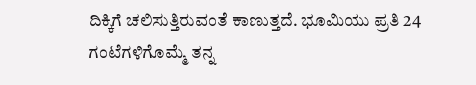ದಿಕ್ಕಿಗೆ ಚಲಿಸುತ್ತಿರುವಂತೆ ಕಾಣುತ್ತದೆ. ಭೂಮಿಯು ಪ್ರತಿ 24 ಗಂಟೆಗಳಿಗೊಮ್ಮೆ ತನ್ನ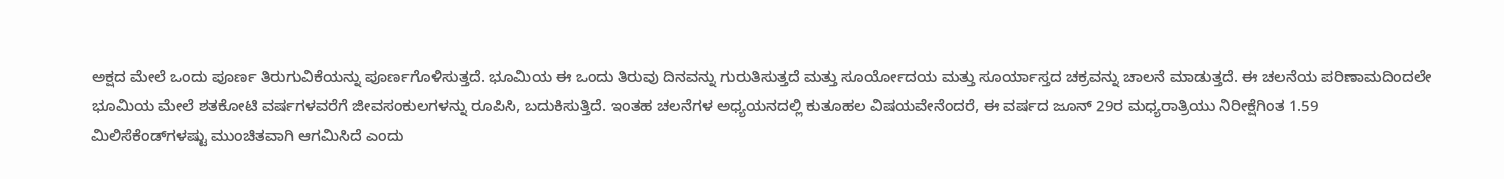ಅಕ್ಷದ ಮೇಲೆ ಒಂದು ಪೂರ್ಣ ತಿರುಗುವಿಕೆಯನ್ನು ಪೂರ್ಣಗೊಳಿಸುತ್ತದೆ. ಭೂಮಿಯ ಈ ಒಂದು ತಿರುವು ದಿನವನ್ನು ಗುರುತಿಸುತ್ತದೆ ಮತ್ತು ಸೂರ್ಯೋದಯ ಮತ್ತು ಸೂರ್ಯಾಸ್ತದ ಚಕ್ರವನ್ನು ಚಾಲನೆ ಮಾಡುತ್ತದೆ. ಈ ಚಲನೆಯ ಪರಿಣಾಮದಿಂದಲೇ ಭೂಮಿಯ ಮೇಲೆ ಶತಕೋಟಿ ವರ್ಷಗಳವರೆಗೆ ಜೀವಸಂಕುಲಗಳನ್ನು ರೂಪಿಸಿ, ಬದುಕಿಸುತ್ತಿದೆ. ಇಂತಹ ಚಲನೆಗಳ ಅಧ್ಯಯನದಲ್ಲಿ ಕುತೂಹಲ ವಿಷಯವೇನೆಂದರೆ, ಈ ವರ್ಷದ ಜೂನ್ 29ರ ಮಧ್ಯರಾತ್ರಿಯು ನಿರೀಕ್ಷೆಗಿಂತ 1.59 ಮಿಲಿಸೆಕೆಂಡ್‌ಗಳಷ್ಟು ಮುಂಚಿತವಾಗಿ ಆಗಮಿಸಿದೆ ಎಂದು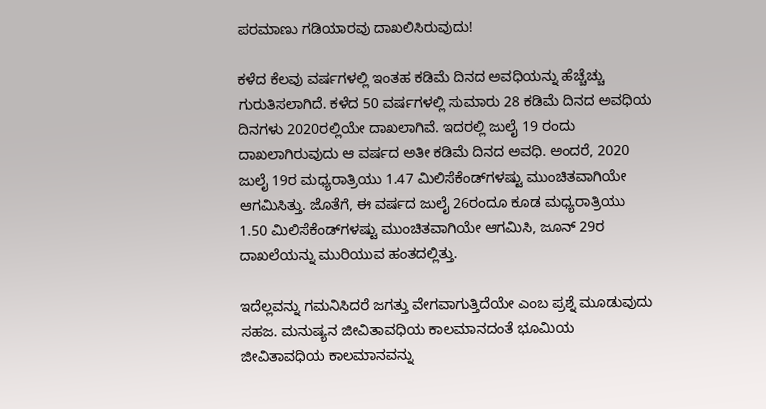ಪರಮಾಣು ಗಡಿಯಾರವು ದಾಖಲಿಸಿರುವುದು!

ಕಳೆದ ಕೆಲವು ವರ್ಷಗಳಲ್ಲಿ ಇಂತಹ ಕಡಿಮೆ ದಿನದ ಅವಧಿಯನ್ನು ಹೆಚ್ಚೆಚ್ಚು ಗುರುತಿಸಲಾಗಿದೆ. ಕಳೆದ 50 ವರ್ಷಗಳಲ್ಲಿ ಸುಮಾರು 28 ಕಡಿಮೆ ದಿನದ ಅವಧಿಯ ದಿನಗಳು 2020ರಲ್ಲಿಯೇ ದಾಖಲಾಗಿವೆ. ಇದರಲ್ಲಿ ಜುಲೈ 19 ರಂದು ದಾಖಲಾಗಿರುವುದು ಆ ವರ್ಷದ ಅತೀ ಕಡಿಮೆ ದಿನದ ಅವಧಿ. ಅಂದರೆ, 2020 ಜುಲೈ 19ರ ಮಧ್ಯರಾತ್ರಿಯು 1.47 ಮಿಲಿಸೆಕೆಂಡ್‌ಗಳಷ್ಟು ಮುಂಚಿತವಾಗಿಯೇ ಆಗಮಿಸಿತ್ತು. ಜೊತೆಗೆ, ಈ ವರ್ಷದ ಜುಲೈ 26ರಂದೂ ಕೂಡ ಮಧ್ಯರಾತ್ರಿಯು 1.50 ಮಿಲಿಸೆಕೆಂಡ್‌ಗಳಷ್ಟು ಮುಂಚಿತವಾಗಿಯೇ ಆಗಮಿಸಿ, ಜೂನ್ 29ರ ದಾಖಲೆಯನ್ನು ಮುರಿಯುವ ಹಂತದಲ್ಲಿತ್ತು.

ಇದೆಲ್ಲವನ್ನು ಗಮನಿಸಿದರೆ ಜಗತ್ತು ವೇಗವಾಗುತ್ತಿದೆಯೇ ಎಂಬ ಪ್ರಶ್ನೆ ಮೂಡುವುದು ಸಹಜ. ಮನುಷ್ಯನ ಜೀವಿತಾವಧಿಯ ಕಾಲಮಾನದಂತೆ ಭೂಮಿಯ ಜೀವಿತಾವಧಿಯ ಕಾಲಮಾನವನ್ನು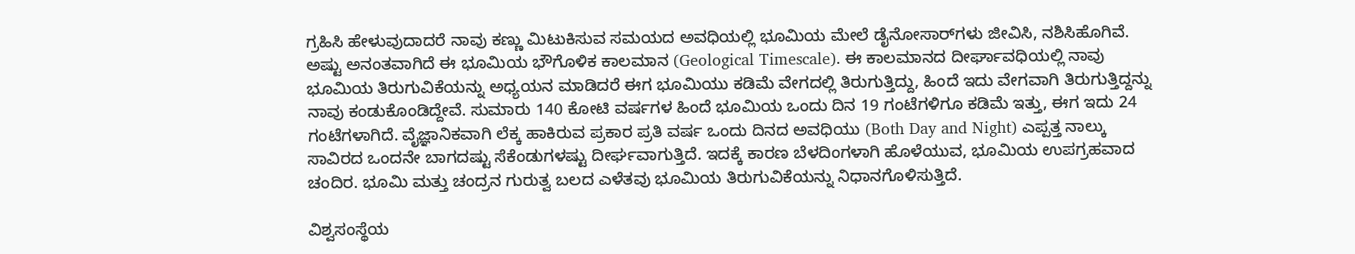ಗ್ರಹಿಸಿ ಹೇಳುವುದಾದರೆ ನಾವು ಕಣ್ಣು ಮಿಟುಕಿಸುವ ಸಮಯದ ಅವಧಿಯಲ್ಲಿ ಭೂಮಿಯ ಮೇಲೆ ಡೈನೋಸಾರ್‌ಗಳು ಜೀವಿಸಿ, ನಶಿಸಿಹೊಗಿವೆ. ಅಷ್ಟು ಅನಂತವಾಗಿದೆ ಈ ಭೂಮಿಯ ಭೌಗೊಳಿಕ ಕಾಲಮಾನ (Geological Timescale). ಈ ಕಾಲಮಾನದ ದೀರ್ಘಾವಧಿಯಲ್ಲಿ ನಾವು ಭೂಮಿಯ ತಿರುಗುವಿಕೆಯನ್ನು ಅಧ್ಯಯನ ಮಾಡಿದರೆ ಈಗ ಭೂಮಿಯು ಕಡಿಮೆ ವೇಗದಲ್ಲಿ ತಿರುಗುತ್ತಿದ್ದು, ಹಿಂದೆ ಇದು ವೇಗವಾಗಿ ತಿರುಗುತ್ತಿದ್ದನ್ನು ನಾವು ಕಂಡುಕೊಂಡಿದ್ದೇವೆ. ಸುಮಾರು 140 ಕೋಟಿ ವರ್ಷಗಳ ಹಿಂದೆ ಭೂಮಿಯ ಒಂದು ದಿನ 19 ಗಂಟೆಗಳಿಗೂ ಕಡಿಮೆ ಇತ್ತು, ಈಗ ಇದು 24 ಗಂಟೆಗಳಾಗಿದೆ. ವೈಜ್ಞಾನಿಕವಾಗಿ ಲೆಕ್ಕ ಹಾಕಿರುವ ಪ್ರಕಾರ ಪ್ರತಿ ವರ್ಷ ಒಂದು ದಿನದ ಅವಧಿಯು (Both Day and Night) ಎಪ್ಪತ್ತ ನಾಲ್ಕು ಸಾವಿರದ ಒಂದನೇ ಬಾಗದಷ್ಟು ಸೆಕೆಂಡುಗಳಷ್ಟು ದೀರ್ಘವಾಗುತ್ತಿದೆ. ಇದಕ್ಕೆ ಕಾರಣ ಬೆಳದಿಂಗಳಾಗಿ ಹೊಳೆಯುವ, ಭೂಮಿಯ ಉಪಗ್ರಹವಾದ ಚಂದಿರ. ಭೂಮಿ ಮತ್ತು ಚಂದ್ರನ ಗುರುತ್ವ ಬಲದ ಎಳೆತವು ಭೂಮಿಯ ತಿರುಗುವಿಕೆಯನ್ನು ನಿಧಾನಗೊಳಿಸುತ್ತಿದೆ.

ವಿಶ್ವಸಂಸ್ಥೆಯ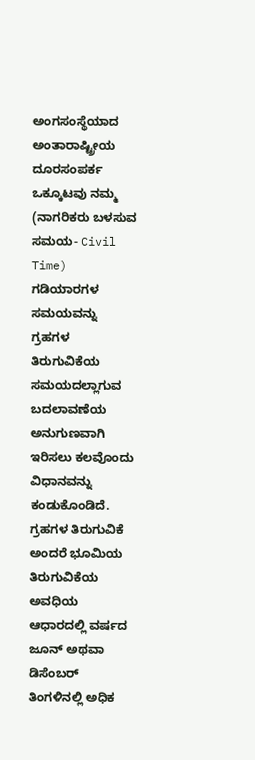ಅಂಗಸಂಸ್ಥೆಯಾದ ಅಂತಾರಾಷ್ಟ್ರೀಯ ದೂರಸಂಪರ್ಕ ಒಕ್ಕೂಟವು ನಮ್ಮ (ನಾಗರಿಕರು ಬಳಸುವ ಸಮಯ- Civil Time) ಗಡಿಯಾರಗಳ ಸಮಯವನ್ನು ಗ್ರಹಗಳ ತಿರುಗುವಿಕೆಯ ಸಮಯದಲ್ಲಾಗುವ ಬದಲಾವಣೆಯ ಅನುಗುಣವಾಗಿ ಇರಿಸಲು ಕಲವೊಂದು ವಿಧಾನವನ್ನು ಕಂಡುಕೊಂಡಿದೆ. ಗ್ರಹಗಳ ತಿರುಗುವಿಕೆ ಅಂದರೆ ಭೂಮಿಯ ತಿರುಗುವಿಕೆಯ ಅವಧಿಯ ಆಧಾರದಲ್ಲಿ ವರ್ಷದ ಜೂನ್ ಅಥವಾ ಡಿಸೆಂಬರ್ ತಿಂಗಳಿನಲ್ಲಿ ಅಧಿಕ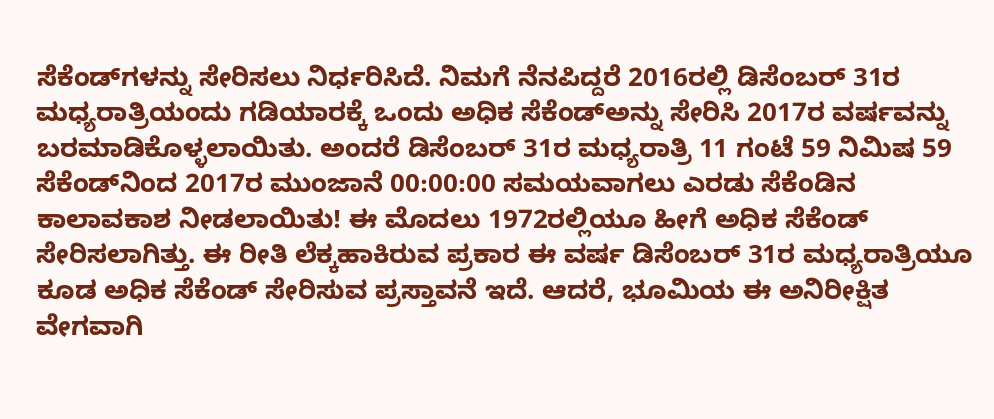ಸೆಕೆಂಡ್‌ಗಳನ್ನು ಸೇರಿಸಲು ನಿರ್ಧರಿಸಿದೆ. ನಿಮಗೆ ನೆನಪಿದ್ದರೆ 2016ರಲ್ಲಿ ಡಿಸೆಂಬರ್ 31ರ ಮಧ್ಯರಾತ್ರಿಯಂದು ಗಡಿಯಾರಕ್ಕೆ ಒಂದು ಅಧಿಕ ಸೆಕೆಂಡ್‌ಅನ್ನು ಸೇರಿಸಿ 2017ರ ವರ್ಷವನ್ನು ಬರಮಾಡಿಕೊಳ್ಳಲಾಯಿತು. ಅಂದರೆ ಡಿಸೆಂಬರ್ 31ರ ಮಧ್ಯರಾತ್ರಿ 11 ಗಂಟೆ 59 ನಿಮಿಷ 59 ಸೆಕೆಂಡ್‌ನಿಂದ 2017ರ ಮುಂಜಾನೆ 00:00:00 ಸಮಯವಾಗಲು ಎರಡು ಸೆಕೆಂಡಿನ ಕಾಲಾವಕಾಶ ನೀಡಲಾಯಿತು! ಈ ಮೊದಲು 1972ರಲ್ಲಿಯೂ ಹೀಗೆ ಅಧಿಕ ಸೆಕೆಂಡ್ ಸೇರಿಸಲಾಗಿತ್ತು. ಈ ರೀತಿ ಲೆಕ್ಕಹಾಕಿರುವ ಪ್ರಕಾರ ಈ ವರ್ಷ ಡಿಸೆಂಬರ್ 31ರ ಮಧ್ಯರಾತ್ರಿಯೂ ಕೂಡ ಅಧಿಕ ಸೆಕೆಂಡ್ ಸೇರಿಸುವ ಪ್ರಸ್ತಾವನೆ ಇದೆ. ಆದರೆ, ಭೂಮಿಯ ಈ ಅನಿರೀಕ್ಷಿತ ವೇಗವಾಗಿ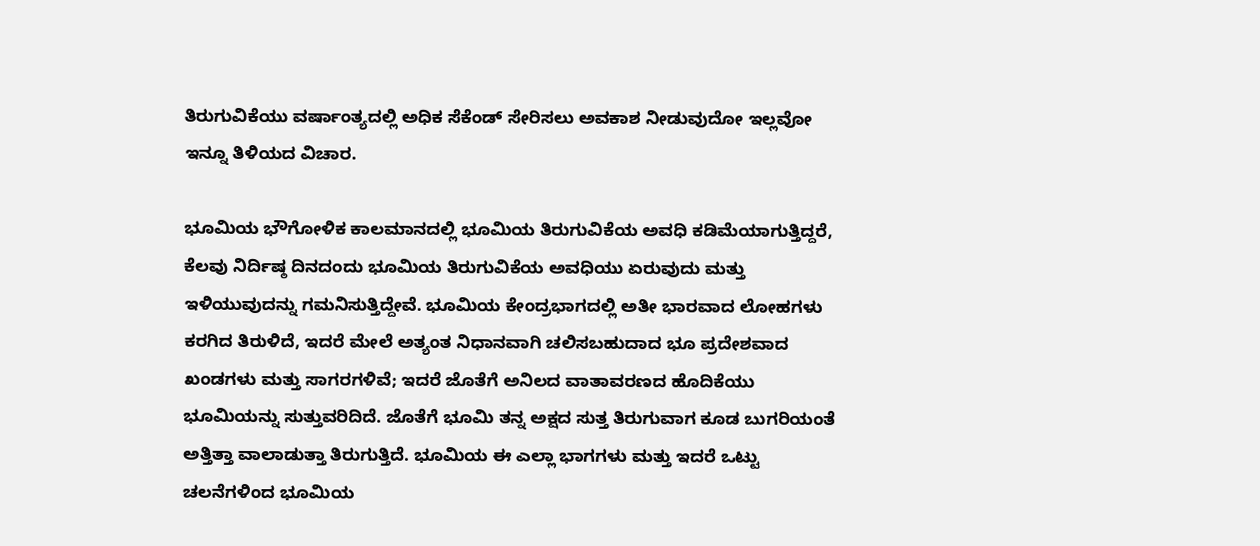ತಿರುಗುವಿಕೆಯು ವರ್ಷಾಂತ್ಯದಲ್ಲಿ ಅಧಿಕ ಸೆಕೆಂಡ್ ಸೇರಿಸಲು ಅವಕಾಶ ನೀಡುವುದೋ ಇಲ್ಲವೋ ಇನ್ನೂ ತಿಳಿಯದ ವಿಚಾರ.

ಭೂಮಿಯ ಭೌಗೋಳಿಕ ಕಾಲಮಾನದಲ್ಲಿ ಭೂಮಿಯ ತಿರುಗುವಿಕೆಯ ಅವಧಿ ಕಡಿಮೆಯಾಗುತ್ತಿದ್ದರೆ, ಕೆಲವು ನಿರ್ದಿಷ್ಠ ದಿನದಂದು ಭೂಮಿಯ ತಿರುಗುವಿಕೆಯ ಅವಧಿಯು ಏರುವುದು ಮತ್ತು ಇಳಿಯುವುದನ್ನು ಗಮನಿಸುತ್ತಿದ್ದೇವೆ. ಭೂಮಿಯ ಕೇಂದ್ರಭಾಗದಲ್ಲಿ ಅತೀ ಭಾರವಾದ ಲೋಹಗಳು ಕರಗಿದ ತಿರುಳಿದೆ, ಇದರೆ ಮೇಲೆ ಅತ್ಯಂತ ನಿಧಾನವಾಗಿ ಚಲಿಸಬಹುದಾದ ಭೂ ಪ್ರದೇಶವಾದ ಖಂಡಗಳು ಮತ್ತು ಸಾಗರಗಳಿವೆ; ಇದರೆ ಜೊತೆಗೆ ಅನಿಲದ ವಾತಾವರಣದ ಹೊದಿಕೆಯು ಭೂಮಿಯನ್ನು ಸುತ್ತುವರಿದಿದೆ. ಜೊತೆಗೆ ಭೂಮಿ ತನ್ನ ಅಕ್ಷದ ಸುತ್ತ ತಿರುಗುವಾಗ ಕೂಡ ಬುಗರಿಯಂತೆ ಅತ್ತಿತ್ತಾ ವಾಲಾಡುತ್ತಾ ತಿರುಗುತ್ತಿದೆ. ಭೂಮಿಯ ಈ ಎಲ್ಲಾ ಭಾಗಗಳು ಮತ್ತು ಇದರೆ ಒಟ್ಟು ಚಲನೆಗಳಿಂದ ಭೂಮಿಯ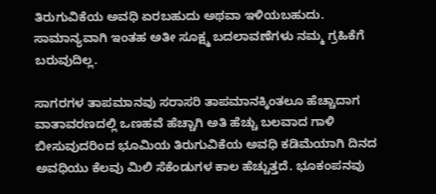ತಿರುಗುವಿಕೆಯ ಅವಧಿ ಏರಬಹುದು ಅಥವಾ ಇಳಿಯಬಹುದು. ಸಾಮಾನ್ಯವಾಗಿ ಇಂತಹ ಅತೀ ಸೂಕ್ಷ್ಮ ಬದಲಾವಣೆಗಳು ನಮ್ಮ ಗ್ರಹಿಕೆಗೆ ಬರುವುದಿಲ್ಲ.

ಸಾಗರಗಳ ತಾಪಮಾನವು ಸರಾಸರಿ ತಾಪಮಾನಕ್ಕಿಂತಲೂ ಹೆಚ್ಚಾದಾಗ ವಾತಾವರಣದಲ್ಲಿ ಒಣಹವೆ ಹೆಚ್ಚಾಗಿ ಅತಿ ಹೆಚ್ಚು ಬಲವಾದ ಗಾಳಿ ಬೀಸುವುದರಿಂದ ಭೂಮಿಯ ತಿರುಗುವಿಕೆಯ ಅವಧಿ ಕಡಿಮೆಯಾಗಿ ದಿನದ ಅವಧಿಯು ಕೆಲವು ಮಿಲಿ ಸೆಕೆಂಡುಗಳ ಕಾಲ ಹೆಚ್ಚುತ್ತದೆ. ಭೂಕಂಪನವು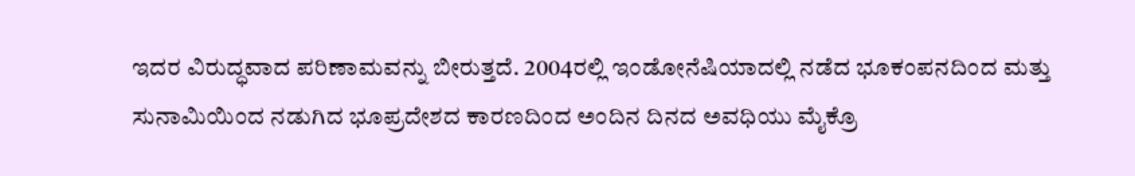ಇದರ ವಿರುದ್ಧವಾದ ಪರಿಣಾಮವನ್ನು ಬೀರುತ್ತದೆ. 2004ರಲ್ಲಿ ಇಂಡೋನೆಷಿಯಾದಲ್ಲಿ ನಡೆದ ಭೂಕಂಪನದಿಂದ ಮತ್ತು ಸುನಾಮಿಯಿಂದ ನಡುಗಿದ ಭೂಪ್ರದೇಶದ ಕಾರಣದಿಂದ ಅಂದಿನ ದಿನದ ಅವಧಿಯು ಮೈಕ್ರೊ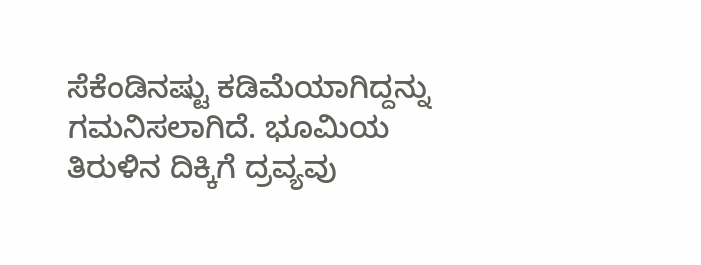ಸೆಕೆಂಡಿನಷ್ಟು ಕಡಿಮೆಯಾಗಿದ್ದನ್ನು ಗಮನಿಸಲಾಗಿದೆ. ಭೂಮಿಯ ತಿರುಳಿನ ದಿಕ್ಕಿಗೆ ದ್ರವ್ಯವು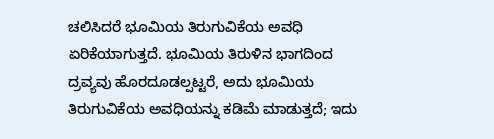ಚಲಿಸಿದರೆ ಭೂಮಿಯ ತಿರುಗುವಿಕೆಯ ಅವಧಿ ಏರಿಕೆಯಾಗುತ್ತದೆ. ಭೂಮಿಯ ತಿರುಳಿನ ಭಾಗದಿಂದ ದ್ರವ್ಯವು ಹೊರದೂಡಲ್ಪಟ್ಟರೆ, ಅದು ಭೂಮಿಯ ತಿರುಗುವಿಕೆಯ ಅವಧಿಯನ್ನು ಕಡಿಮೆ ಮಾಡುತ್ತದೆ; ಇದು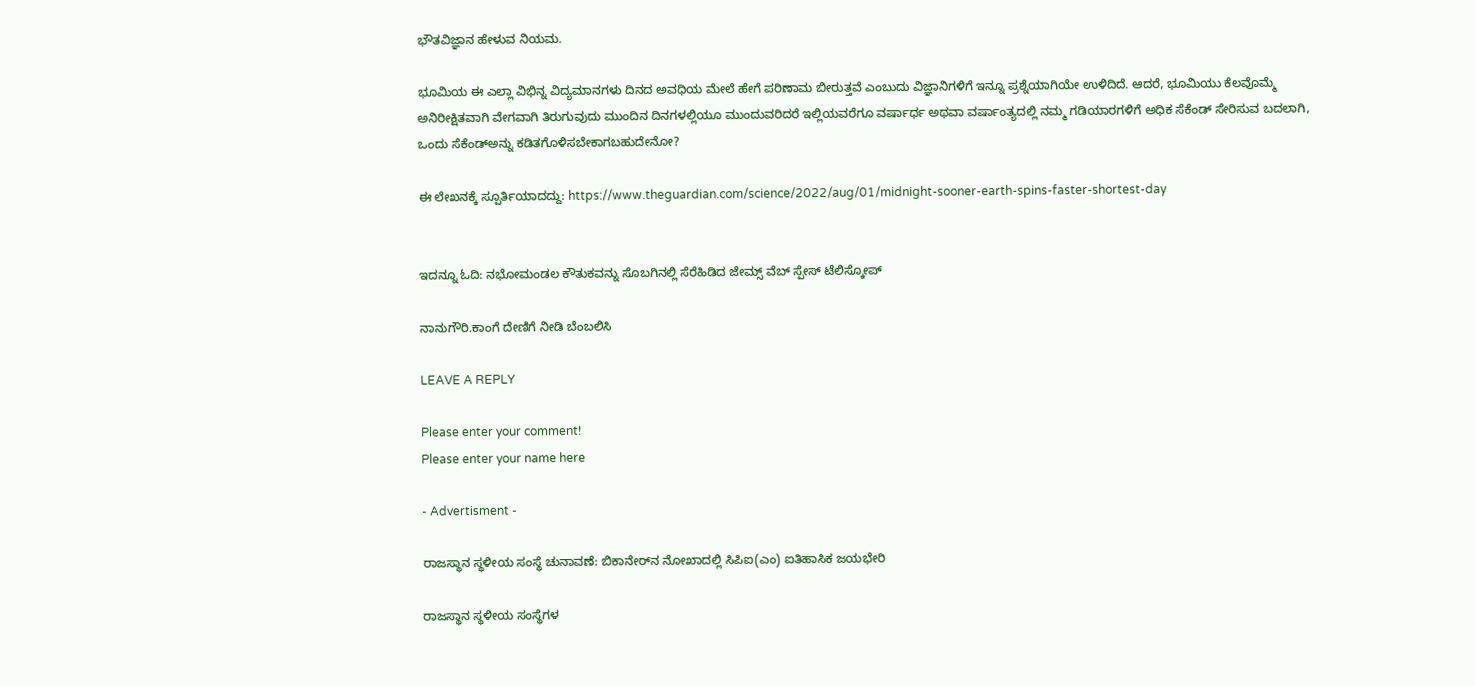ಭೌತವಿಜ್ಞಾನ ಹೇಳುವ ನಿಯಮ.

ಭೂಮಿಯ ಈ ಎಲ್ಲಾ ವಿಭಿನ್ನ ವಿದ್ಯಮಾನಗಳು ದಿನದ ಅವಧಿಯ ಮೇಲೆ ಹೇಗೆ ಪರಿಣಾಮ ಬೀರುತ್ತವೆ ಎಂಬುದು ವಿಜ್ಞಾನಿಗಳಿಗೆ ಇನ್ನೂ ಪ್ರಶ್ನೆಯಾಗಿಯೇ ಉಳಿದಿದೆ. ಆದರೆ, ಭೂಮಿಯು ಕೆಲವೊಮ್ಮೆ ಅನಿರೀಕ್ಷಿತವಾಗಿ ವೇಗವಾಗಿ ತಿರುಗುವುದು ಮುಂದಿನ ದಿನಗಳಲ್ಲಿಯೂ ಮುಂದುವರಿದರೆ ಇಲ್ಲಿಯವರೆಗೂ ವರ್ಷಾರ್ಧ ಅಥವಾ ವರ್ಷಾಂತ್ಯದಲ್ಲಿ ನಮ್ಮ ಗಡಿಯಾರಗಳಿಗೆ ಅಧಿಕ ಸೆಕೆಂಡ್ ಸೇರಿಸುವ ಬದಲಾಗಿ, ಒಂದು ಸೆಕೆಂಡ್‌ಅನ್ನು ಕಡಿತಗೊಳಿಸಬೇಕಾಗಬಹುದೇನೋ?

ಈ ಲೇಖನಕ್ಕೆ ಸ್ಪೂರ್ತಿಯಾದದ್ದು: https://www.theguardian.com/science/2022/aug/01/midnight-sooner-earth-spins-faster-shortest-day


ಇದನ್ನೂ ಓದಿ: ನಭೋಮಂಡಲ ಕೌತುಕವನ್ನು ಸೊಬಗಿನಲ್ಲಿ ಸೆರೆಹಿಡಿದ ಜೇಮ್ಸ್ ವೆಬ್ ಸ್ಪೇಸ್ ಟೆಲಿಸ್ಕೋಪ್

ನಾನುಗೌರಿ.ಕಾಂಗೆ ದೇಣಿಗೆ ನೀಡಿ ಬೆಂಬಲಿಸಿ

LEAVE A REPLY

Please enter your comment!
Please enter your name here

- Advertisment -

ರಾಜಸ್ಥಾನ ಸ್ಥಳೀಯ ಸಂಸ್ಥೆ ಚುನಾವಣೆ: ಬಿಕಾನೇರ್‌ನ ನೋಖಾದಲ್ಲಿ ಸಿಪಿಐ(ಎಂ) ಐತಿಹಾಸಿಕ ಜಯಭೇರಿ

ರಾಜಸ್ಥಾನ ಸ್ಥಳೀಯ ಸಂಸ್ಥೆಗಳ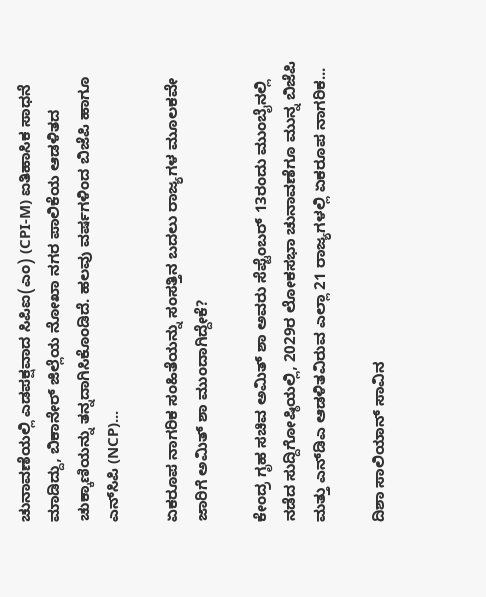ಚುನಾವಣೆಯಲ್ಲಿ ಎಡಪಕ್ಷವಾದ ಸಿಪಿಐ(ಎಂ) (CPI-M) ಐತಿಹಾಸಿಕ ಸಾಧನೆ ಮಾಡಿದ್ದು, ಬಿಕಾನೇರ್ ಜಿಲ್ಲೆಯ ನೋಖಾ ನಗರ ಪಾಲಿಕೆಯ ಆಡಳಿತದ ಚುಕ್ಕಾಣಿಯನ್ನು ತನ್ನದಾಗಿಸಿಕೊಂಡಿದೆ. ಹಲವು ವರ್ಷಗಳಿಂದ ಬಿಜೆಪಿ ಹಾಗೂ ಎನ್‌ಸಿಪಿ (NCP)...

ಏಕರೂಪ ನಾಗರಿಕ ಸಂಹಿತೆಯನ್ನು ಸಂಸತ್ತಿನ ಬದಲು ರಾಜ್ಯಗಳ ಮೂಲಕವೇ ಜಾರಿಗೆ ಅಮಿತ್ ಶಾ ಮುಂದಾಗಿದ್ದೇಕೆ?

ಕೇಂದ್ರ ಗೃಹ ಸಚಿವ ಅಮಿತ್ ಶಾ ಅವರು ಸೆಪ್ಟೆಂಬರ್ 13ರಂದು ಮುಂಬೈನಲ್ಲಿ ನಡೆದ ಸುದ್ದಿಗೋಷ್ಠಿಯಲ್ಲಿ, 2029ರ ಲೋಕಸಭಾ ಚುನಾವಣೆಗೂ ಮುನ್ನ ಬಿಜೆಪಿ ಮತ್ತು ಎನ್‌ಡಿಎ ಆಡಳಿತವಿರುವ ಎಲ್ಲಾ 21 ರಾಜ್ಯಗಳಲ್ಲಿ ಏಕರೂಪ ನಾಗರಿಕ...

ದಿಶಾ ಸಾಲಿಯಾನ್ ಸಾವಿನ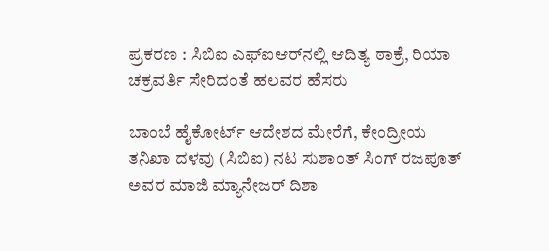ಪ್ರಕರಣ : ಸಿಬಿಐ ಎಫ್ಐಆರ್‌ನಲ್ಲಿ ಆದಿತ್ಯ ಠಾಕ್ರೆ, ರಿಯಾ ಚಕ್ರವರ್ತಿ ಸೇರಿದಂತೆ ಹಲವರ ಹೆಸರು

ಬಾಂಬೆ ಹೈಕೋರ್ಟ್ ಆದೇಶದ ಮೇರೆಗೆ, ಕೇಂದ್ರೀಯ ತನಿಖಾ ದಳವು (ಸಿಬಿಐ) ನಟ ಸುಶಾಂತ್ ಸಿಂಗ್ ರಜಪೂತ್ ಅವರ ಮಾಜಿ ಮ್ಯಾನೇಜರ್ ದಿಶಾ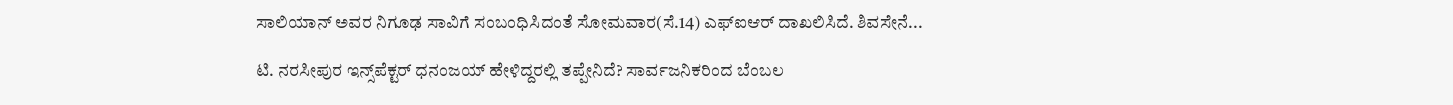ಸಾಲಿಯಾನ್ ಅವರ ನಿಗೂಢ ಸಾವಿಗೆ ಸಂಬಂಧಿಸಿದಂತೆ ಸೋಮವಾರ(ಸೆ.14) ಎಫ್‌ಐಆರ್ ದಾಖಲಿಸಿದೆ. ಶಿವಸೇನೆ...

ಟಿ. ನರಸೀಪುರ ಇನ್ಸ್‌ಪೆಕ್ಟರ್‌ ಧನಂಜಯ್‌ ಹೇಳಿದ್ದರಲ್ಲಿ ತಪ್ಪೇನಿದೆ? ಸಾರ್ವಜನಿಕರಿಂದ ಬೆಂಬಲ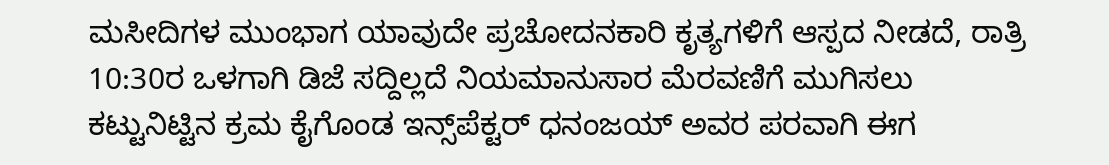ಮಸೀದಿಗಳ ಮುಂಭಾಗ ಯಾವುದೇ ಪ್ರಚೋದನಕಾರಿ ಕೃತ್ಯಗಳಿಗೆ ಆಸ್ಪದ ನೀಡದೆ, ರಾತ್ರಿ 10:30ರ ಒಳಗಾಗಿ ಡಿಜೆ ಸದ್ದಿಲ್ಲದೆ ನಿಯಮಾನುಸಾರ ಮೆರವಣಿಗೆ ಮುಗಿಸಲು ಕಟ್ಟುನಿಟ್ಟಿನ ಕ್ರಮ ಕೈಗೊಂಡ ಇನ್ಸ್‌ಪೆಕ್ಟರ್ ಧನಂಜಯ್ ಅವರ ಪರವಾಗಿ ಈಗ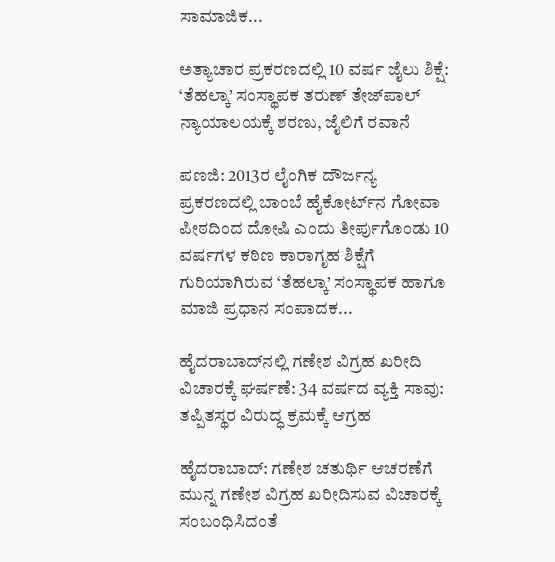ಸಾಮಾಜಿಕ...

ಅತ್ಯಾಚಾರ ಪ್ರಕರಣದಲ್ಲಿ 10 ವರ್ಷ ಜೈಲು ಶಿಕ್ಷೆ: ‘ತೆಹಲ್ಕಾ’ ಸಂಸ್ಥಾಪಕ ತರುಣ್ ತೇಜ್‌ಪಾಲ್ ನ್ಯಾಯಾಲಯಕ್ಕೆ ಶರಣು, ಜೈಲಿಗೆ ರವಾನೆ

ಪಣಜಿ: 2013ರ ಲೈಂಗಿಕ ದೌರ್ಜನ್ಯ ಪ್ರಕರಣದಲ್ಲಿ ಬಾಂಬೆ ಹೈಕೋರ್ಟ್‌ನ ಗೋವಾ ಪೀಠದಿಂದ ದೋಷಿ ಎಂದು ತೀರ್ಪುಗೊಂಡು 10 ವರ್ಷಗಳ ಕಠಿಣ ಕಾರಾಗೃಹ ಶಿಕ್ಷೆಗೆ ಗುರಿಯಾಗಿರುವ ‘ತೆಹಲ್ಕಾ’ ಸಂಸ್ಥಾಪಕ ಹಾಗೂ ಮಾಜಿ ಪ್ರಧಾನ ಸಂಪಾದಕ...

ಹೈದರಾಬಾದ್‌ನಲ್ಲಿ ಗಣೇಶ ವಿಗ್ರಹ ಖರೀದಿ ವಿಚಾರಕ್ಕೆ ಘರ್ಷಣೆ: 34 ವರ್ಷದ ವ್ಯಕ್ತಿ ಸಾವು: ತಪ್ಪಿತಸ್ಥರ ವಿರುದ್ಧ ಕ್ರಮಕ್ಕೆ ಆಗ್ರಹ

ಹೈದರಾಬಾದ್: ಗಣೇಶ ಚತುರ್ಥಿ ಆಚರಣೆಗೆ ಮುನ್ನ ಗಣೇಶ ವಿಗ್ರಹ ಖರೀದಿಸುವ ವಿಚಾರಕ್ಕೆ ಸಂಬಂಧಿಸಿದಂತೆ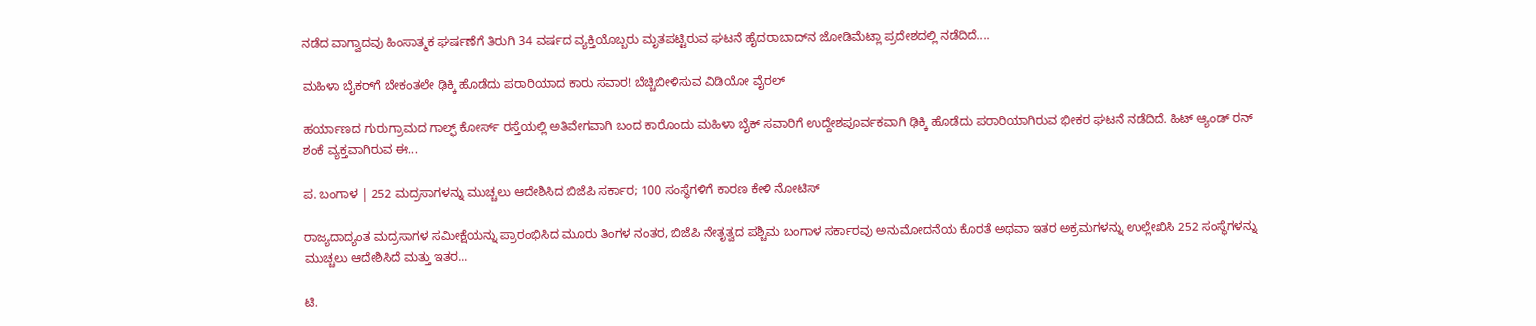ನಡೆದ ವಾಗ್ವಾದವು ಹಿಂಸಾತ್ಮಕ ಘರ್ಷಣೆಗೆ ತಿರುಗಿ 34 ವರ್ಷದ ವ್ಯಕ್ತಿಯೊಬ್ಬರು ಮೃತಪಟ್ಟಿರುವ ಘಟನೆ ಹೈದರಾಬಾದ್‌ನ ಜೋಡಿಮೆಟ್ಲಾ ಪ್ರದೇಶದಲ್ಲಿ ನಡೆದಿದೆ....

ಮಹಿಳಾ ಬೈಕರ್‌ಗೆ ಬೇಕಂತಲೇ ಢಿಕ್ಕಿ ಹೊಡೆದು ಪರಾರಿಯಾದ ಕಾರು ಸವಾರ! ಬೆಚ್ಚಿಬೀಳಿಸುವ ವಿಡಿಯೋ ವೈರಲ್

ಹರ್ಯಾಣದ ಗುರುಗ್ರಾಮದ ಗಾಲ್ಫ್ ಕೋರ್ಸ್ ರಸ್ತೆಯಲ್ಲಿ ಅತಿವೇಗವಾಗಿ ಬಂದ ಕಾರೊಂದು ಮಹಿಳಾ ಬೈಕ್ ಸವಾರಿಗೆ ಉದ್ದೇಶಪೂರ್ವಕವಾಗಿ ಢಿಕ್ಕಿ ಹೊಡೆದು ಪರಾರಿಯಾಗಿರುವ ಭೀಕರ ಘಟನೆ ನಡೆದಿದೆ. ಹಿಟ್ ಆ್ಯಂಡ್ ರನ್ ಶಂಕೆ ವ್ಯಕ್ತವಾಗಿರುವ ಈ...

ಪ. ಬಂಗಾಳ | 252 ಮದ್ರಸಾಗಳನ್ನು ಮುಚ್ಚಲು ಆದೇಶಿಸಿದ ಬಿಜೆಪಿ ಸರ್ಕಾರ; 100 ಸಂಸ್ಥೆಗಳಿಗೆ ಕಾರಣ ಕೇಳಿ ನೋಟಿಸ್

ರಾಜ್ಯದಾದ್ಯಂತ ಮದ್ರಸಾಗಳ ಸಮೀಕ್ಷೆಯನ್ನು ಪ್ರಾರಂಭಿಸಿದ ಮೂರು ತಿಂಗಳ ನಂತರ, ಬಿಜೆಪಿ ನೇತೃತ್ವದ ಪಶ್ಚಿಮ ಬಂಗಾಳ ಸರ್ಕಾರವು ಅನುಮೋದನೆಯ ಕೊರತೆ ಅಥವಾ ಇತರ ಅಕ್ರಮಗಳನ್ನು ಉಲ್ಲೇಖಿಸಿ 252 ಸಂಸ್ಥೆಗಳನ್ನು ಮುಚ್ಚಲು ಆದೇಶಿಸಿದೆ ಮತ್ತು ಇತರ...

ಟಿ.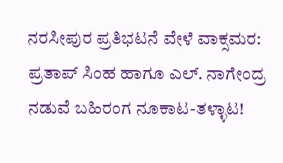ನರಸೀಪುರ ಪ್ರತಿಭಟನೆ ವೇಳೆ ವಾಕ್ಸಮರ: ಪ್ರತಾಪ್ ಸಿಂಹ ಹಾಗೂ ಎಲ್. ನಾಗೇಂದ್ರ ನಡುವೆ ಬಹಿರಂಗ ನೂಕಾಟ-ತಳ್ಳಾಟ!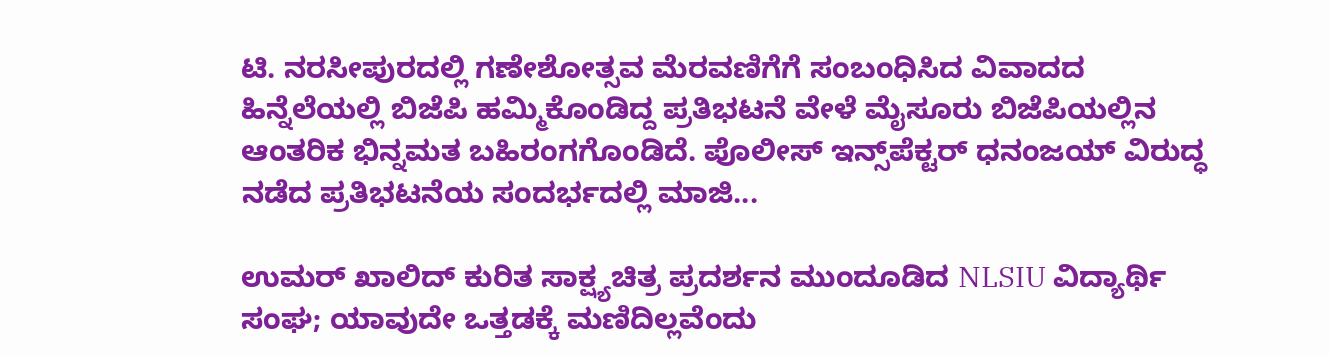ಟಿ. ನರಸೀಪುರದಲ್ಲಿ ಗಣೇಶೋತ್ಸವ ಮೆರವಣಿಗೆಗೆ ಸಂಬಂಧಿಸಿದ ವಿವಾದದ ಹಿನ್ನೆಲೆಯಲ್ಲಿ ಬಿಜೆಪಿ ಹಮ್ಮಿಕೊಂಡಿದ್ದ ಪ್ರತಿಭಟನೆ ವೇಳೆ ಮೈಸೂರು ಬಿಜೆಪಿಯಲ್ಲಿನ ಆಂತರಿಕ ಭಿನ್ನಮತ ಬಹಿರಂಗಗೊಂಡಿದೆ. ಪೊಲೀಸ್ ಇನ್ಸ್‌ಪೆಕ್ಟರ್ ಧನಂಜಯ್ ವಿರುದ್ಧ ನಡೆದ ಪ್ರತಿಭಟನೆಯ ಸಂದರ್ಭದಲ್ಲಿ ಮಾಜಿ...

ಉಮರ್ ಖಾಲಿದ್ ಕುರಿತ ಸಾಕ್ಷ್ಯಚಿತ್ರ ಪ್ರದರ್ಶನ ಮುಂದೂಡಿದ NLSIU ವಿದ್ಯಾರ್ಥಿ ಸಂಘ; ಯಾವುದೇ ಒತ್ತಡಕ್ಕೆ ಮಣಿದಿಲ್ಲವೆಂದು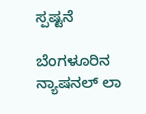ಸ್ಪಷ್ಟನೆ

ಬೆಂಗಳೂರಿನ ನ್ಯಾಷನಲ್ ಲಾ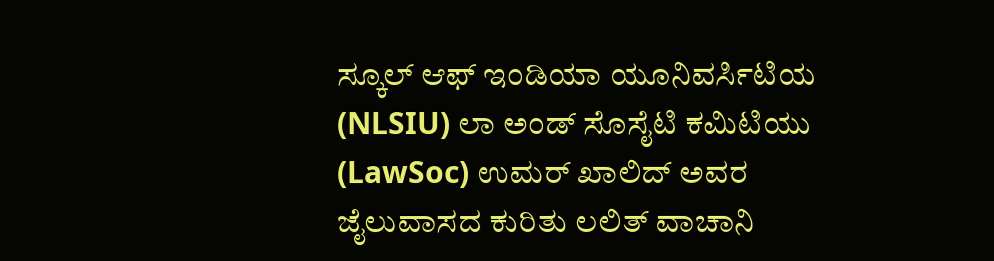ಸ್ಕೂಲ್ ಆಫ್ ಇಂಡಿಯಾ ಯೂನಿವರ್ಸಿಟಿಯ (NLSIU) ಲಾ ಅಂಡ್ ಸೊಸೈಟಿ ಕಮಿಟಿಯು (LawSoc) ಉಮರ್ ಖಾಲಿದ್ ಅವರ ಜೈಲುವಾಸದ ಕುರಿತು ಲಲಿತ್ ವಾಚಾನಿ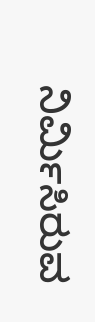ನಿರ್ಮಿಸಿರುವ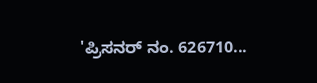'ಪ್ರಿಸನರ್ ನಂ. 626710...